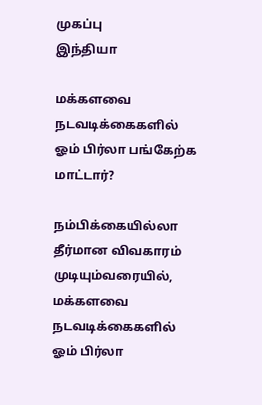முகப்பு
இந்தியா

மக்களவை நடவடிக்கைகளில் ஓம் பிர்லா பங்கேற்க மாட்டார்?

நம்பிக்கையில்லா தீர்மான விவகாரம் முடியும்வரையில், மக்களவை நடவடிக்கைகளில் ஓம் பிர்லா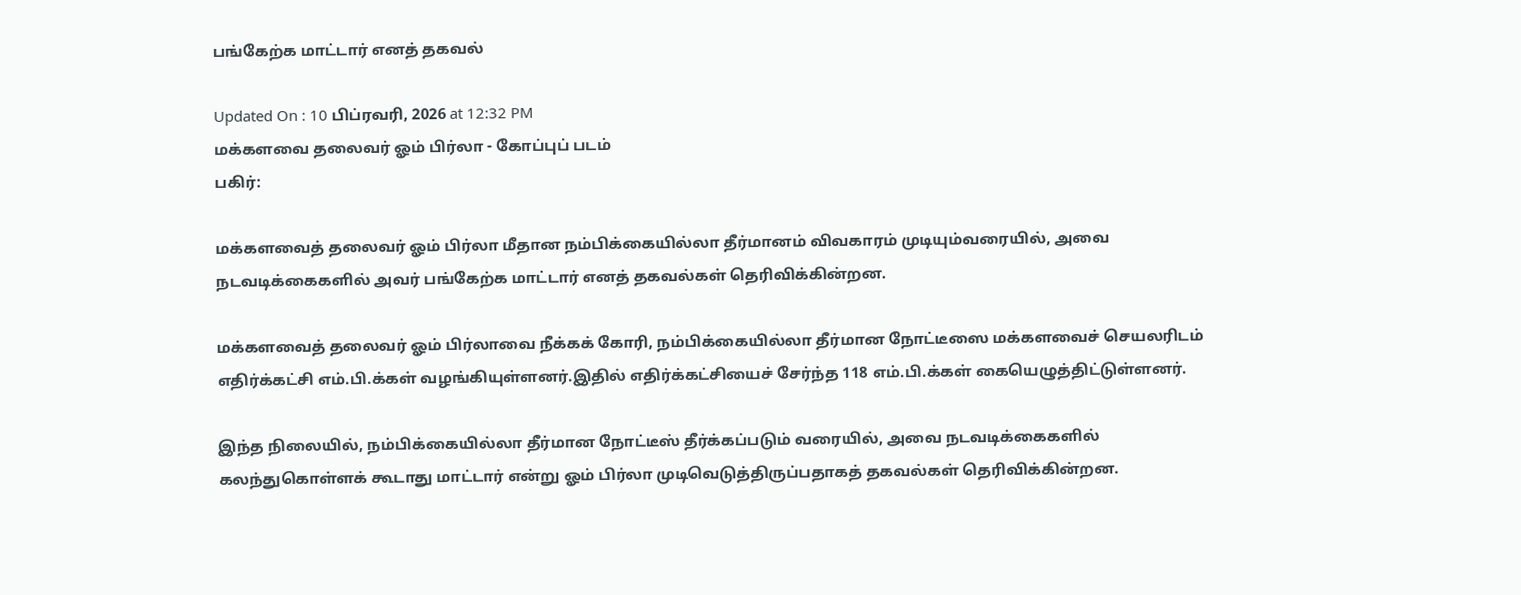பங்கேற்க மாட்டார் எனத் தகவல்

Updated On : 10 பிப்ரவரி, 2026 at 12:32 PM
மக்களவை தலைவர் ஓம் பிர்லா - கோப்புப் படம்
பகிர்:

மக்களவைத் தலைவர் ஓம் பிர்லா மீதான நம்பிக்கையில்லா தீர்மானம் விவகாரம் முடியும்வரையில், அவை நடவடிக்கைகளில் அவர் பங்கேற்க மாட்டார் எனத் தகவல்கள் தெரிவிக்கின்றன.

மக்களவைத் தலைவர் ஓம் பிர்லாவை நீக்கக் கோரி, நம்பிக்கையில்லா தீர்மான நோட்டீஸை மக்களவைச் செயலரிடம் எதிர்க்கட்சி எம்.பி.க்கள் வழங்கியுள்ளனர்.இதில் எதிர்க்கட்சியைச் சேர்ந்த 118 எம்.பி.க்கள் கையெழுத்திட்டுள்ளனர்.

இந்த நிலையில், நம்பிக்கையில்லா தீர்மான நோட்டீஸ் தீர்க்கப்படும் வரையில், அவை நடவடிக்கைகளில் கலந்துகொள்ளக் கூடாது மாட்டார் என்று ஓம் பிர்லா முடிவெடுத்திருப்பதாகத் தகவல்கள் தெரிவிக்கின்றன.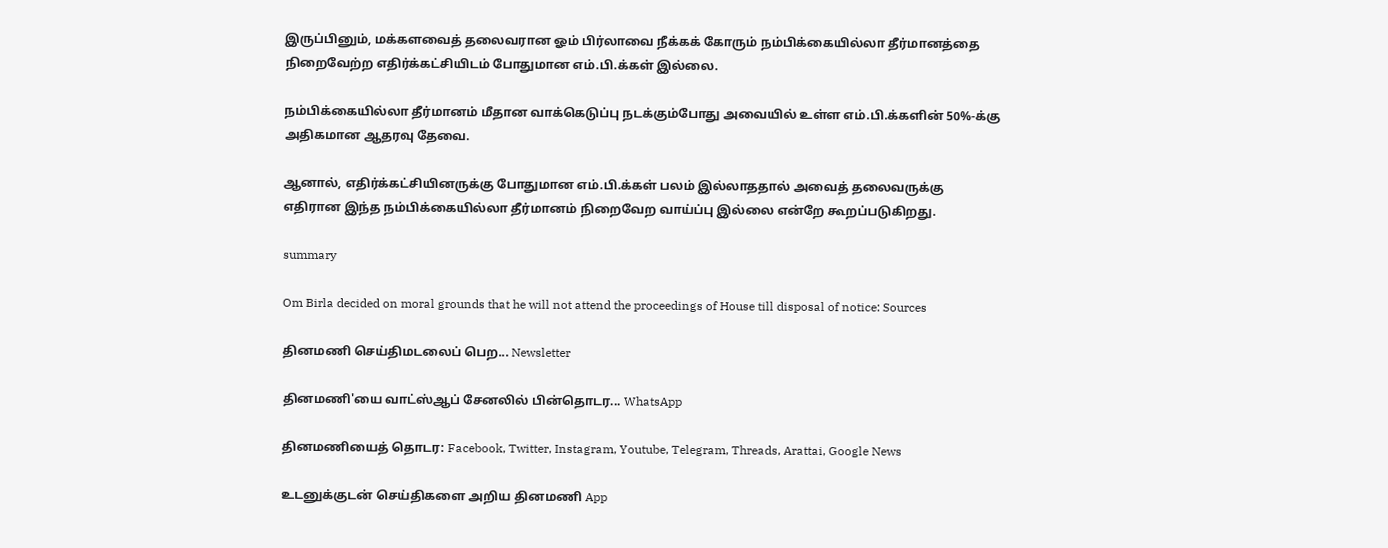இருப்பினும், மக்களவைத் தலைவரான ஓம் பிர்லாவை நீக்கக் கோரும் நம்பிக்கையில்லா தீர்மானத்தை நிறைவேற்ற எதிர்க்கட்சியிடம் போதுமான எம்.பி.க்கள் இல்லை.

நம்பிக்கையில்லா தீர்மானம் மீதான வாக்கெடுப்பு நடக்கும்போது அவையில் உள்ள எம்.பி.க்களின் 50%-க்கு அதிகமான ஆதரவு தேவை.

ஆனால், எதிர்க்கட்சியினருக்கு போதுமான எம்.பி.க்கள் பலம் இல்லாததால் அவைத் தலைவருக்கு எதிரான இந்த நம்பிக்கையில்லா தீர்மானம் நிறைவேற வாய்ப்பு இல்லை என்றே கூறப்படுகிறது.

summary

Om Birla decided on moral grounds that he will not attend the proceedings of House till disposal of notice: Sources

தினமணி செய்திமடலைப் பெற... Newsletter

தினமணி'யை வாட்ஸ்ஆப் சேனலில் பின்தொடர... WhatsApp

தினமணியைத் தொடர: Facebook, Twitter, Instagram, Youtube, Telegram, Threads, Arattai, Google News

உடனுக்குடன் செய்திகளை அறிய தினமணி App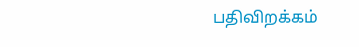பதிவிறக்கம்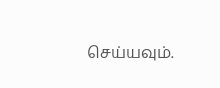செய்யவும்.